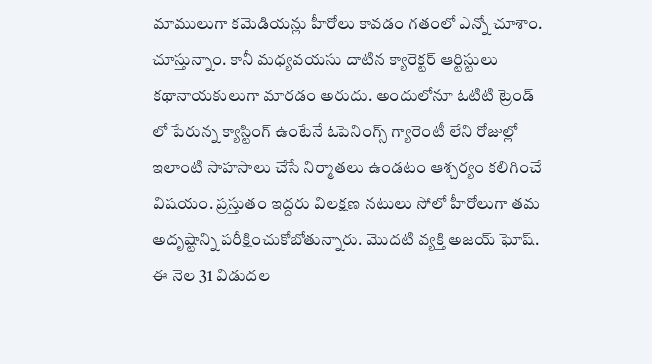మాములుగా కమెడియన్లు హీరోలు కావడం గతంలో ఎన్నో చూశాం. చూస్తున్నాం. కానీ మధ్యవయసు దాటిన క్యారెక్టర్ ఆర్టిస్టులు కథానాయకులుగా మారడం అరుదు. అందులోనూ ఓటిటి ట్రెండ్ లో పేరున్న క్యాస్టింగ్ ఉంటేనే ఓపెనింగ్స్ గ్యారెంటీ లేని రోజుల్లో ఇలాంటి సాహసాలు చేసే నిర్మాతలు ఉండటం ఆశ్చర్యం కలిగించే విషయం. ప్రస్తుతం ఇద్దరు విలక్షణ నటులు సోలో హీరోలుగా తమ అదృష్టాన్ని పరీక్షించుకోబోతున్నారు. మొదటి వ్యక్తి అజయ్ ఘోష్. ఈ నెల 31 విడుదల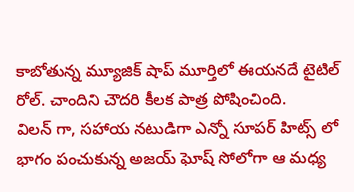కాబోతున్న మ్యూజిక్ షాప్ మూర్తిలో ఈయనదే టైటిల్ రోల్. చాందిని చౌదరి కీలక పాత్ర పోషించింది.
విలన్ గా, సహాయ నటుడిగా ఎన్నో సూపర్ హిట్స్ లో భాగం పంచుకున్న అజయ్ ఘోష్ సోలోగా ఆ మధ్య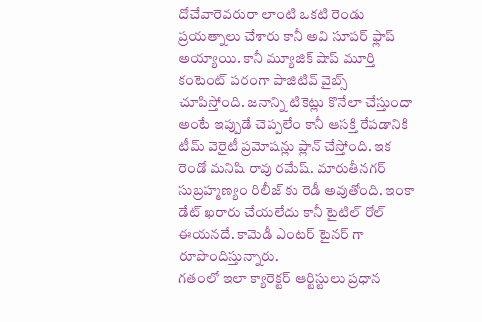దోచేవారెవరురా లాంటి ఒకటి రెండు ప్రయత్నాలు చేశారు కానీ అవి సూపర్ ఫ్లాప్ అయ్యాయి. కానీ మ్యూజిక్ షాప్ మూర్తి కంటెంట్ పరంగా పాజిటివ్ వైబ్స్ చూపిస్తోంది. జనాన్ని టికెట్లు కొనేలా చేస్తుందా అంటే ఇప్పుడే చెప్పలేం కానీ ఆసక్తి రేపడానికి టీమ్ వెరైటీ ప్రమోషన్లు ప్లాన్ చేస్తోంది. ఇక రెండో మనిషి రావు రమేష్. మారుతీనగర్ సుబ్రహ్మణ్యం రిలీజ్ కు రెడీ అవుతోంది. ఇంకా డేట్ ఖరారు చేయలేదు కానీ టైటిల్ రోల్ ఈయనదే. కామెడీ ఎంటర్ టైనర్ గా రూపొందిస్తున్నారు.
గతంలో ఇలా క్యారెక్టర్ ఆర్టిస్టులు ప్రధాన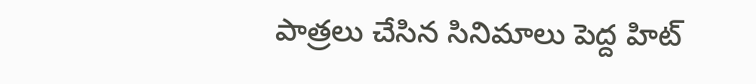పాత్రలు చేసిన సినిమాలు పెద్ద హిట్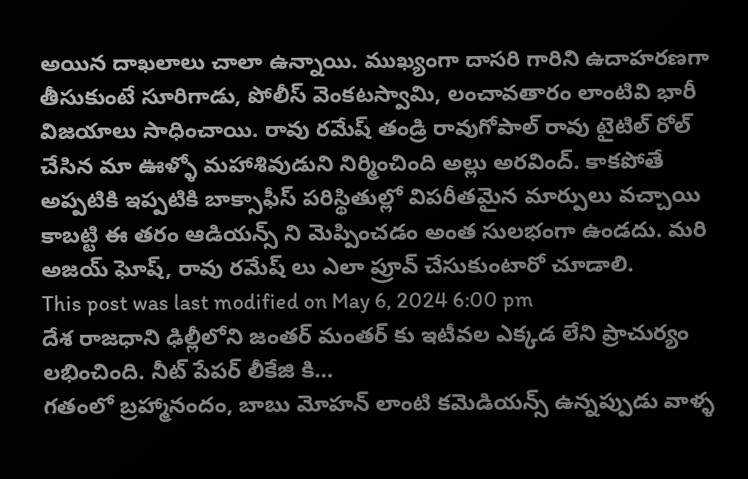అయిన దాఖలాలు చాలా ఉన్నాయి. ముఖ్యంగా దాసరి గారిని ఉదాహరణగా తీసుకుంటే సూరిగాడు, పోలీస్ వెంకటస్వామి, లంచావతారం లాంటివి భారీ విజయాలు సాధించాయి. రావు రమేష్ తండ్రి రావుగోపాల్ రావు టైటిల్ రోల్ చేసిన మా ఊళ్ళో మహాశివుడుని నిర్మించింది అల్లు అరవింద్. కాకపోతే అప్పటికి ఇప్పటికి బాక్సాఫీస్ పరిస్థితుల్లో విపరీతమైన మార్పులు వచ్చాయి కాబట్టి ఈ తరం ఆడియన్స్ ని మెప్పించడం అంత సులభంగా ఉండదు. మరి అజయ్ ఘోష్, రావు రమేష్ లు ఎలా ప్రూవ్ చేసుకుంటారో చూడాలి.
This post was last modified on May 6, 2024 6:00 pm
దేశ రాజధాని ఢిల్లీలోని జంతర్ మంతర్ కు ఇటీవల ఎక్కడ లేని ప్రాచుర్యం లభించింది. నీట్ పేపర్ లీకేజి కి…
గతంలో బ్రహ్మానందం, బాబు మోహన్ లాంటి కమెడియన్స్ ఉన్నప్పుడు వాళ్ళ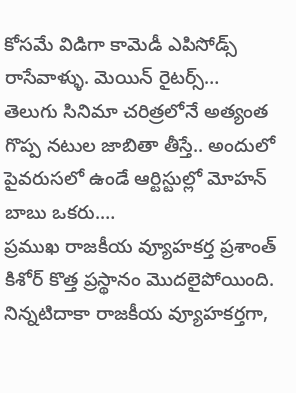కోసమే విడిగా కామెడీ ఎపిసోడ్స్ రాసేవాళ్ళు. మెయిన్ రైటర్స్…
తెలుగు సినిమా చరిత్రలోనే అత్యంత గొప్ప నటుల జాబితా తీస్తే.. అందులో పైవరుసలో ఉండే ఆర్టిస్టుల్లో మోహన్ బాబు ఒకరు.…
ప్రముఖ రాజకీయ వ్యూహకర్త ప్రశాంత్ కిశోర్ కొత్త ప్రస్థానం మొదలైపోయింది. నిన్నటిదాకా రాజకీయ వ్యూహకర్తగా,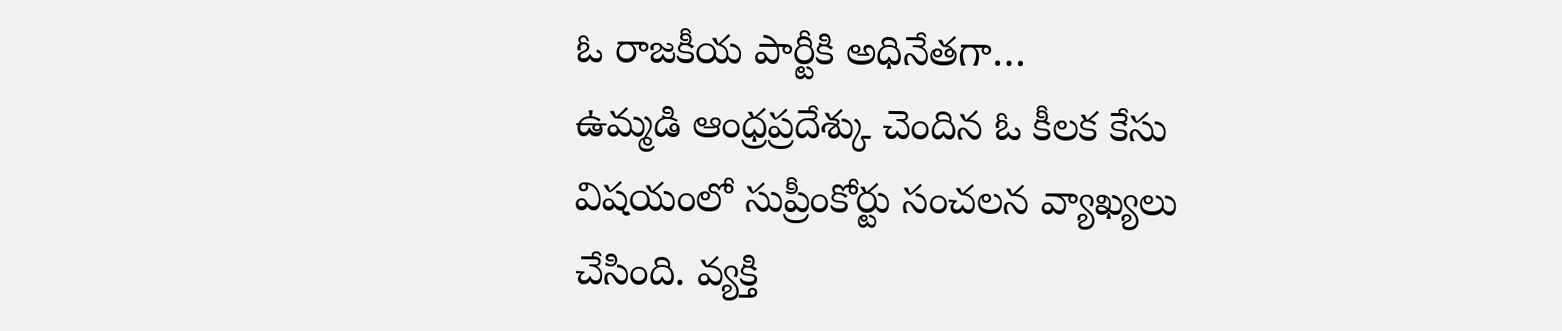ఓ రాజకీయ పార్టీకి అధినేతగా…
ఉమ్మడి ఆంధ్రప్రదేశ్కు చెందిన ఓ కీలక కేసు విషయంలో సుప్రీంకోర్టు సంచలన వ్యాఖ్యలు చేసింది. వ్యక్తి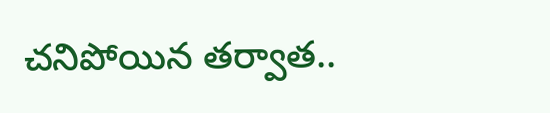చనిపోయిన తర్వాత..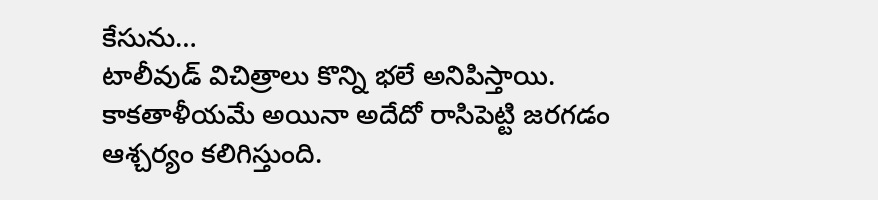కేసును…
టాలీవుడ్ విచిత్రాలు కొన్ని భలే అనిపిస్తాయి. కాకతాళీయమే అయినా అదేదో రాసిపెట్టి జరగడం ఆశ్చర్యం కలిగిస్తుంది.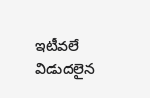ఇటీవలే విడుదలైన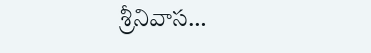శ్రీనివాస…